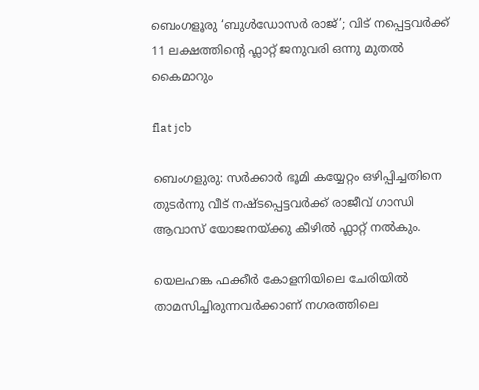ബെംഗളൂരു ‘ബുൾഡോസർ രാജ്’; വിട് നപ്പെട്ടവര്‍ക്ക് 11 ലക്ഷത്തിന്റെ ഫ്ലാറ്റ് ജനുവരി ഒന്നു മുതല്‍ കൈമാറും

flat jcb

ബെംഗളുരു: സര്‍ക്കാര്‍ ഭൂമി കയ്യേറ്റം ഒഴിപ്പിച്ചതിനെ തുടര്‍ന്നു വീട് നഷ്ടപ്പെട്ടവര്‍ക്ക് രാജീവ് ഗാന്ധി ആവാസ് യോജനയ്ക്കു കീഴില്‍ ഫ്ലാറ്റ് നല്‍കും.

യെലഹങ്ക ഫക്കീര്‍ കോളനിയിലെ ചേരിയില്‍ താമസിച്ചിരുന്നവര്‍ക്കാണ് നഗരത്തിലെ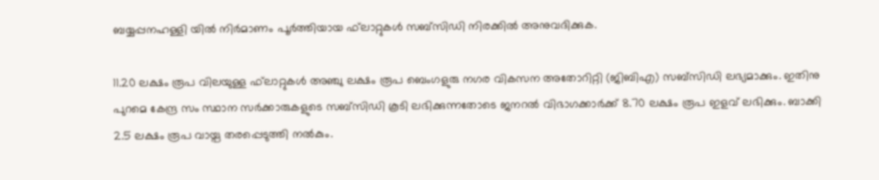ബയ്യപ്പനഹള്ളി യില്‍ നിര്‍മാണം പൂര്‍ത്തിയായ ഫ്‌ലാറ്റുകള്‍ സബ്‌സിഡി നിരക്കില്‍ അനുവദിക്കുക.

11.20 ലക്ഷം രൂപ വിലയുള്ള ഫ്‌ലാറ്റുകള്‍ അഞ്ചു ലക്ഷം രൂപ ബെംഗളുരു നഗര വികസന അതോറിറ്റി (ജിബിഎ) സബ്‌സിഡി ലഭ്യമാക്കും. ഇതിനു പുറമെ കേന്ദ്ര സം സ്ഥാന സര്‍ക്കാരുകളുടെ സബ്‌സിഡി കൂടി ലഭിക്കുന്നതോടെ ജനറല്‍ വിഭാഗക്കാര്‍ക്ക് 8.70 ലക്ഷം രൂപ ഇളവ് ലഭിക്കും. ബാക്കി 2.5 ലക്ഷം രൂപ വായ്പ തരപ്പെടുത്തി നല്‍കും.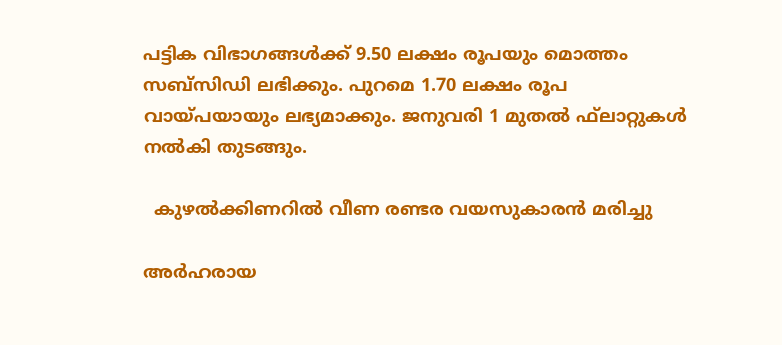പട്ടിക വിഭാഗങ്ങള്‍ക്ക് 9.50 ലക്ഷം രൂപയും മൊത്തം സബ്‌സിഡി ലഭിക്കും. പുറമെ 1.70 ലക്ഷം രൂപ വായ്പയായും ലഭ്യമാക്കും. ജനുവരി 1 മുതല്‍ ഫ്‌ലാറ്റുകള്‍ നല്‍കി തുടങ്ങും.

  കുഴല്‍ക്കിണറില്‍ വീണ രണ്ടര വയസുകാരന്‍ മരിച്ചു

അര്‍ഹരായ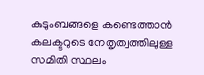കുടുംബങ്ങളെ കണ്ടെത്താന്‍ കലക്ടറുടെ നേതൃത്വത്തിലുള്ള സമിതി സ്ഥലം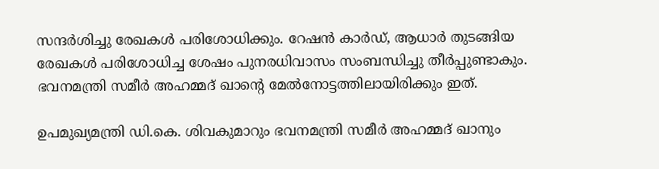സന്ദര്‍ശിച്ചു രേഖകള്‍ പരിശോധിക്കും. റേഷന്‍ കാര്‍ഡ്, ആധാര്‍ തുടങ്ങിയ രേഖകള്‍ പരിശോധിച്ച ശേഷം പുനരധിവാസം സംബന്ധിച്ചു തീര്‍പ്പുണ്ടാകും. ഭവനമന്ത്രി സമീര്‍ അഹമ്മദ് ഖാന്റെ മേല്‍നോട്ടത്തിലായിരിക്കും ഇത്.

ഉപമുഖ്യമന്ത്രി ഡി.കെ. ശിവകുമാറും ഭവനമന്ത്രി സമീര്‍ അഹമ്മദ് ഖാനും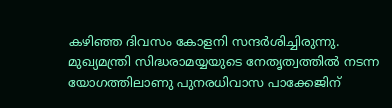കഴിഞ്ഞ ദിവസം കോളനി സന്ദര്‍ശിച്ചിരുന്നു. മുഖ്യമന്ത്രി സിദ്ധരാമയ്യയുടെ നേതൃത്വത്തില്‍ നടന്ന യോഗത്തിലാണു പുനരധിവാസ പാക്കേജിന്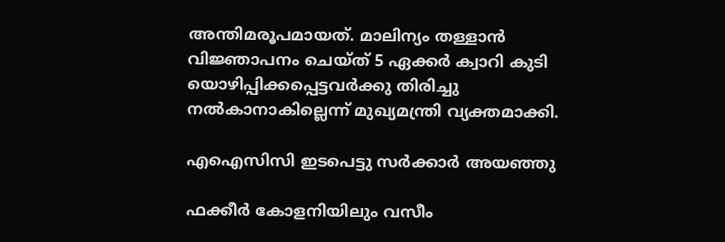അന്തിമരൂപമായത്. മാലിന്യം തള്ളാന്‍ വിജ്ഞാപനം ചെയ്ത് 5 ഏക്കര്‍ ക്വാറി കുടി യൊഴിപ്പിക്കപ്പെട്ടവര്‍ക്കു തിരിച്ചു നല്‍കാനാകില്ലെന്ന് മുഖ്യമന്ത്രി വ്യക്തമാക്കി.

എഐസിസി ഇടപെട്ടു സര്‍ക്കാര്‍ അയഞ്ഞു

ഫക്കീര്‍ കോളനിയിലും വസീം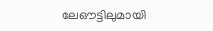ലേഔട്ടിലുമായി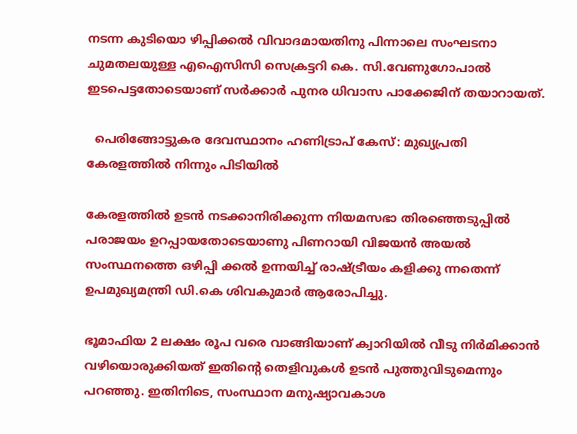നടന്ന കുടിയൊ ഴിപ്പിക്കല്‍ വിവാദമായതിനു പിന്നാലെ സംഘടനാ ചുമതലയുള്ള എഐസിസി സെക്രട്ടറി കെ. സി.വേണുഗോപാല്‍ ഇടപെട്ടതോടെയാണ് സര്‍ക്കാര്‍ പുനര ധിവാസ പാക്കേജിന് തയാറായത്.

  പെരിങ്ങോട്ടുകര ദേവസ്ഥാനം ഹണിട്രാപ് കേസ്: മുഖ്യപ്രതി കേരളത്തിൽ നിന്നും പിടിയിൽ

കേരളത്തില്‍ ഉടന്‍ നടക്കാനിരിക്കുന്ന നിയമസഭാ തിരഞ്ഞെടുപ്പില്‍ പരാജയം ഉറപ്പായതോടെയാണു പിണറായി വിജയന്‍ അയല്‍ സംസ്ഥനത്തെ ഒഴിപ്പി ക്കല്‍ ഉന്നയിച്ച് രാഷ്ട്രീയം കളിക്കു ന്നതെന്ന് ഉപമുഖ്യമന്ത്രി ഡി.കെ ശിവകുമാര്‍ ആരോപിച്ചു.

ഭൂമാഫിയ 2 ലക്ഷം രൂപ വരെ വാങ്ങിയാണ് ക്വാറിയില്‍ വീടു നിര്‍മിക്കാന്‍ വഴിയൊരുക്കിയത് ഇതിന്റെ തെളിവുകള്‍ ഉടന്‍ പുത്തുവിടുമെന്നും പറഞ്ഞു. ഇതിനിടെ, സംസ്ഥാന മനുഷ്യാവകാശ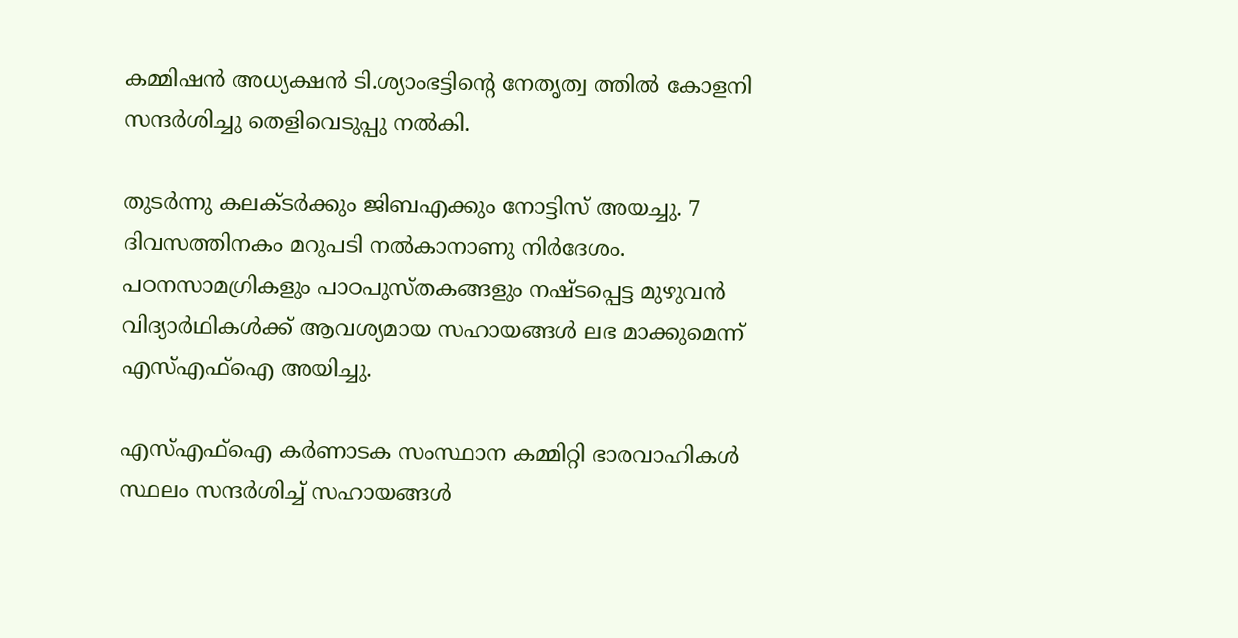കമ്മിഷന്‍ അധ്യക്ഷന്‍ ടി.ശ്യാംഭട്ടിന്റെ നേതൃത്വ ത്തില്‍ കോളനി സന്ദര്‍ശിച്ചു തെളിവെടുപ്പു നല്‍കി.

തുടര്‍ന്നു കലക്ടര്‍ക്കും ജിബഎക്കും നോട്ടിസ് അയച്ചു. 7 ദിവസത്തിനകം മറുപടി നല്‍കാനാണു നിര്‍ദേശം. പഠനസാമഗ്രികളും പാഠപുസ്തകങ്ങളും നഷ്ടപ്പെട്ട മുഴുവന്‍ വിദ്യാര്‍ഥികള്‍ക്ക് ആവശ്യമായ സഹായങ്ങള്‍ ലഭ മാക്കുമെന്ന് എസ്എഫ്‌ഐ അയിച്ചു.

എസ്എഫ്‌ഐ കര്‍ണാടക സംസ്ഥാന കമ്മിറ്റി ഭാരവാഹികള്‍ സ്ഥലം സന്ദര്‍ശിച്ച് സഹായങ്ങള്‍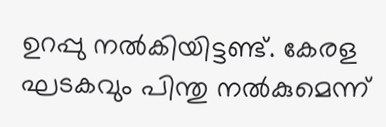ഉറപ്പു നല്‍കിയിട്ടണ്ട്. കേരള ഘടകവും പിന്തു നല്‍കുമെന്ന്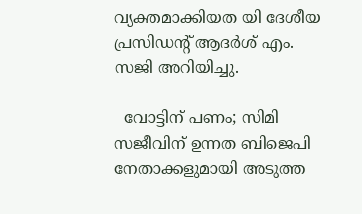വ്യക്തമാക്കിയത യി ദേശീയ പ്രസിഡന്റ് ആദര്‍ശ് എം. സജി അറിയിച്ചു.

  വോട്ടിന് പണം; സിമി സജീവിന് ഉന്നത ബിജെപി നേതാക്കളുമായി അടുത്ത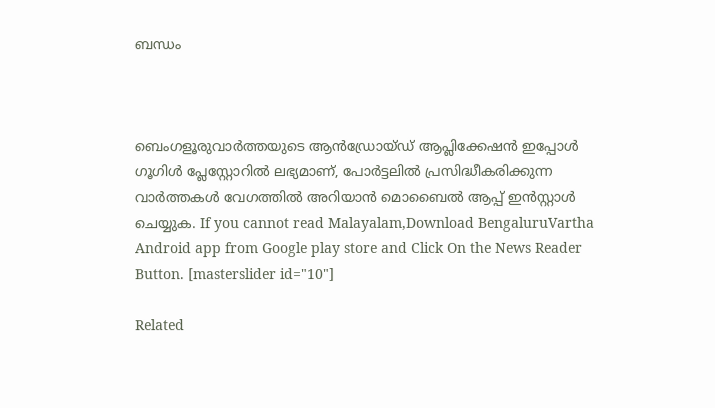ബന്ധം



ബെംഗളൂരുവാർത്തയുടെ ആൻഡ്രോയ്ഡ് ആപ്ലിക്കേഷൻ ഇപ്പോൾ ഗൂഗിൾ പ്ലേസ്റ്റോറിൽ ലഭ്യമാണ്, പോർട്ടലിൽ പ്രസിദ്ധീകരിക്കുന്ന വാർത്തകൾ വേഗത്തിൽ അറിയാൻ മൊബൈൽ ആപ്പ് ഇൻസ്റ്റാൾ ചെയ്യുക. If you cannot read Malayalam,Download BengaluruVartha Android app from Google play store and Click On the News Reader Button. [masterslider id="10"]

Related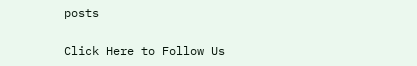posts

Click Here to Follow Us